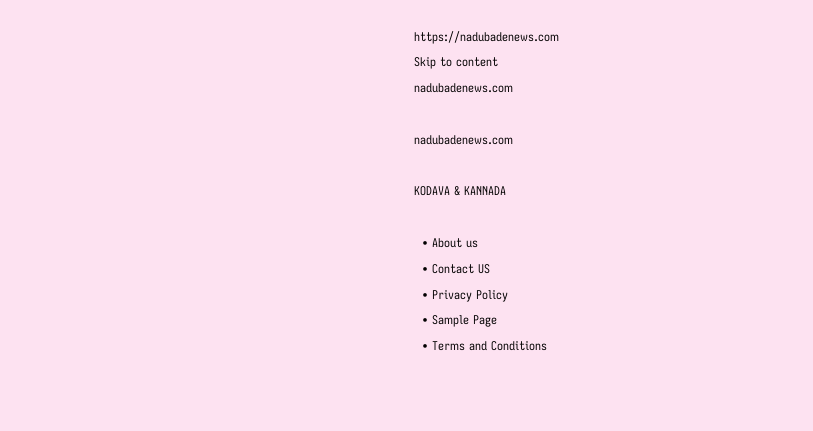https://nadubadenews.com
Skip to content
nadubadenews.com

nadubadenews.com

KODAVA & KANNADA

  • About us
  • Contact US
  • Privacy Policy
  • Sample Page
  • Terms and Conditions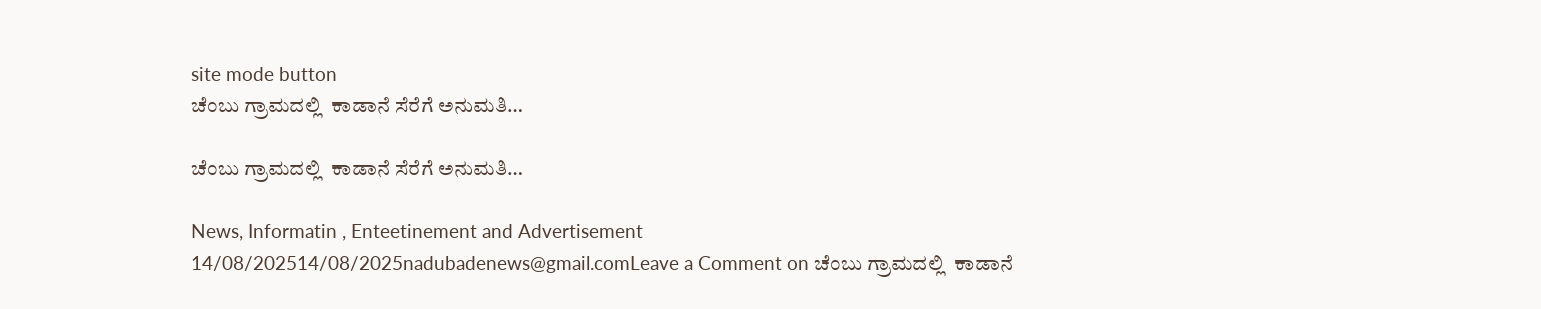site mode button
ಚೆಂಬು ಗ್ರಾಮದಲ್ಲಿ  ಕಾಡಾನೆ ಸೆರೆಗೆ ಅನುಮತಿ…

ಚೆಂಬು ಗ್ರಾಮದಲ್ಲಿ  ಕಾಡಾನೆ ಸೆರೆಗೆ ಅನುಮತಿ…

News, Informatin , Enteetinement and Advertisement
14/08/202514/08/2025nadubadenews@gmail.comLeave a Comment on ಚೆಂಬು ಗ್ರಾಮದಲ್ಲಿ  ಕಾಡಾನೆ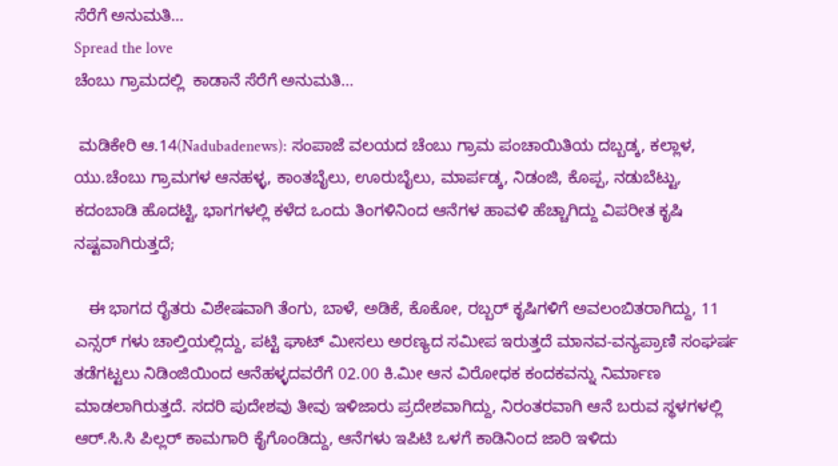ಸೆರೆಗೆ ಅನುಮತಿ…
Spread the love
ಚೆಂಬು ಗ್ರಾಮದಲ್ಲಿ  ಕಾಡಾನೆ ಸೆರೆಗೆ ಅನುಮತಿ…

 ಮಡಿಕೇರಿ ಆ.14(Nadubadenews): ಸಂಪಾಜೆ ವಲಯದ ಚೆಂಬು ಗ್ರಾಮ ಪಂಚಾಯಿತಿಯ ದಬ್ಬಡ್ಕ, ಕಲ್ಲಾಳ, ಯು.ಚೆಂಬು ಗ್ರಾಮಗಳ ಆನಹಳ್ಳ, ಕಾಂತಬೈಲು, ಊರುಬೈಲು, ಮಾರ್ಪಡ್ಕ, ನಿಡಂಜಿ, ಕೊಪ್ಪ, ನಡುಬೆಟ್ಟು, ಕದಂಬಾಡಿ ಹೊದಟ್ಟಿ, ಭಾಗಗಳಲ್ಲಿ ಕಳೆದ ಒಂದು ತಿಂಗಳಿನಿಂದ ಆನೆಗಳ ಹಾವಳಿ ಹೆಚ್ಚಾಗಿದ್ದು ವಿಪರೀತ ಕೃಷಿ ನಷ್ಟವಾಗಿರುತ್ತದೆ;

   ಈ ಭಾಗದ ರೈತರು ವಿಶೇಷವಾಗಿ ತೆಂಗು, ಬಾಳೆ, ಅಡಿಕೆ, ಕೊಕೋ, ರಬ್ಬರ್ ಕೃಷಿಗಳಿಗೆ ಅವಲಂಬಿತರಾಗಿದ್ದು, 11 ಎನ್ಸರ್ ಗಳು ಚಾಲ್ತಿಯಲ್ಲಿದ್ದು, ಪಟ್ಟಿ ಘಾಟ್ ಮೀಸಲು ಅರಣ್ಯದ ಸಮೀಪ ಇರುತ್ತದೆ ಮಾನವ-ವನ್ಯಪ್ರಾಣಿ ಸಂಘರ್ಷ ತಡೆಗಟ್ಟಲು ನಿಡಿಂಜಿಯಿಂದ ಆನೆಹಳ್ಳದವರೆಗೆ 02.00 ಕಿ.ಮೀ ಆನ ವಿರೋಧಕ ಕಂದಕವನ್ನು ನಿರ್ಮಾಣ ಮಾಡಲಾಗಿರುತ್ತದೆ. ಸದರಿ ಪುದೇಶವು ತೀವು ಇಳಿಜಾರು ಪ್ರದೇಶವಾಗಿದ್ದು, ನಿರಂತರವಾಗಿ ಆನೆ ಬರುವ ಸ್ಥಳಗಳಲ್ಲಿ ಆರ್.ಸಿ.ಸಿ ಪಿಲ್ಲರ್ ಕಾಮಗಾರಿ ಕೈಗೊಂಡಿದ್ದು, ಆನೆಗಳು ಇಪಿಟಿ ಒಳಗೆ ಕಾಡಿನಿಂದ ಜಾರಿ ಇಳಿದು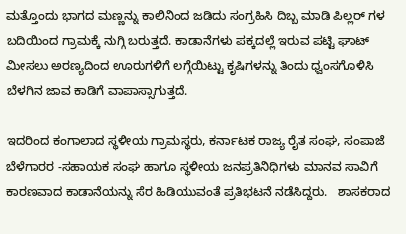ಮತ್ತೊಂದು ಭಾಗದ ಮಣ್ಣನ್ನು ಕಾಲಿನಿಂದ ಜಡಿದು ಸಂಗ್ರಹಿಸಿ ದಿಬ್ಬ ಮಾಡಿ ಪಿಲ್ಲರ್ ಗಳ ಬದಿಯಿಂದ ಗ್ರಾಮಕ್ಕೆ ನುಗ್ಗಿ ಬರುತ್ತದೆ. ಕಾಡಾನೆಗಳು ಪಕ್ಕದಲ್ಲೆ ಇರುವ ಪಟ್ಟಿ ಘಾಟ್ ಮೀಸಲು ಅರಣ್ಯದಿಂದ ಊರುಗಳಿಗೆ ಲಗ್ಗೆಯಿಟ್ಟು ಕೃಷಿಗಳನ್ನು ತಿಂದು ಧ್ವಂಸಗೊಳಿಸಿ ಬೆಳಗಿನ ಜಾವ ಕಾಡಿಗೆ ವಾಪಾಸ್ಸಾಗುತ್ತದೆ.

ಇದರಿಂದ ಕಂಗಾಲಾದ ಸ್ಥಳೀಯ ಗ್ರಾಮಸ್ಥರು, ಕರ್ನಾಟಕ ರಾಜ್ಯ ರೈತ ಸಂಘ, ಸಂಪಾಜೆ ಬೆಳೆಗಾರರ -ಸಹಾಯಕ ಸಂಘ ಹಾಗೂ ಸ್ಥಳೀಯ ಜನಪ್ರತಿನಿಧಿಗಳು ಮಾನವ ಸಾವಿಗೆ ಕಾರಣವಾದ ಕಾಡಾನೆಯನ್ನು ಸೆರ ಹಿಡಿಯುವಂತೆ ಪ್ರತಿಭಟನೆ ನಡೆಸಿದ್ದರು.   ಶಾಸಕರಾದ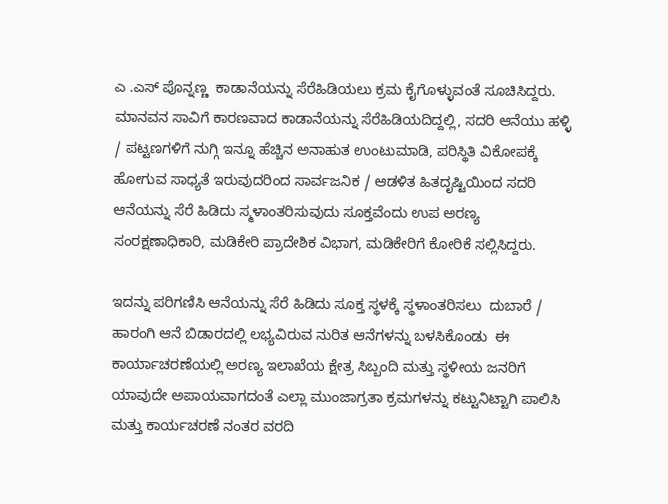ಎ .ಎಸ್ ಪೊನ್ನಣ್ಣ  ಕಾಡಾನೆಯನ್ನು ಸೆರೆಹಿಡಿಯಲು ಕ್ರಮ ಕೈಗೊಳ್ಳುವಂತೆ ಸೂಚಿಸಿದ್ದರು. ಮಾನವನ ಸಾವಿಗೆ ಕಾರಣವಾದ ಕಾಡಾನೆಯನ್ನು ಸೆರೆಹಿಡಿಯದಿದ್ದಲ್ಲಿ, ಸದರಿ ಆನೆಯು ಹಳ್ಳಿ / ಪಟ್ಟಣಗಳಿಗೆ ನುಗ್ಗಿ ಇನ್ನೂ ಹೆಚ್ಚಿನ ಅನಾಹುತ ಉಂಟುಮಾಡಿ, ಪರಿಸ್ಥಿತಿ ವಿಕೋಪಕ್ಕೆ ಹೋಗುವ ಸಾಧ್ಯತೆ ಇರುವುದರಿಂದ ಸಾರ್ವಜನಿಕ / ಆಡಳಿತ ಹಿತದೃಷ್ಟಿಯಿಂದ ಸದರಿ ಆನೆಯನ್ನು ಸೆರೆ ಹಿಡಿದು ಸ್ಮಳಾಂತರಿಸುವುದು ಸೂಕ್ತವೆಂದು ಉಪ ಅರಣ್ಯ ಸಂರಕ್ಷಣಾಧಿಕಾರಿ, ಮಡಿಕೇರಿ ಪ್ರಾದೇಶಿಕ ವಿಭಾಗ, ಮಡಿಕೇರಿಗೆ ಕೋರಿಕೆ ಸಲ್ಲಿಸಿದ್ದರು.

ಇದನ್ನು ಪರಿಗಣಿಸಿ ಆನೆಯನ್ನು ಸೆರೆ ಹಿಡಿದು ಸೂಕ್ತ ಸ್ಥಳಕ್ಕೆ ಸ್ಥಳಾಂತರಿಸಲು  ದುಬಾರೆ / ಹಾರಂಗಿ ಆನೆ ಬಿಡಾರದಲ್ಲಿ ಲಭ್ಯವಿರುವ ನುರಿತ ಆನೆಗಳನ್ನು ಬಳಸಿಕೊಂಡು  ಈ ಕಾರ್ಯಾಚರಣೆಯಲ್ಲಿ ಅರಣ್ಯ ಇಲಾಖೆಯ ಕ್ಷೇತ್ರ ಸಿಬ್ಬಂದಿ ಮತ್ತು ಸ್ಥಳೀಯ ಜನರಿಗೆ ಯಾವುದೇ ಅಪಾಯವಾಗದಂತೆ ಎಲ್ಲಾ ಮುಂಜಾಗ್ರತಾ ಕ್ರಮಗಳನ್ನು ಕಟ್ಟುನಿಟ್ಟಾಗಿ ಪಾಲಿಸಿ  ಮತ್ತು ಕಾರ್ಯಚರಣೆ ನಂತರ ವರದಿ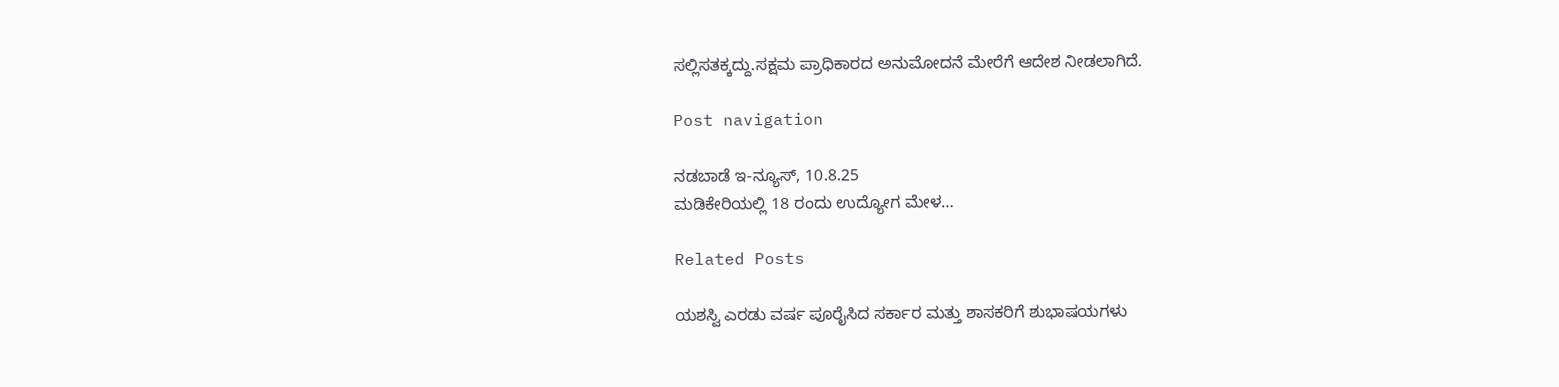ಸಲ್ಲಿಸತಕ್ಕದ್ದು.ಸಕ್ಷಮ ಪ್ರಾಧಿಕಾರದ ಅನುಮೋದನೆ ಮೇರೆಗೆ ಆದೇಶ ನೀಡಲಾಗಿದೆ.

Post navigation

ನಡಬಾಡೆ ಇ-ನ್ಯೂಸ್‌, 10.8.25
ಮಡಿಕೇರಿಯಲ್ಲಿ 18 ರಂದು ಉದ್ಯೋಗ ಮೇಳ…

Related Posts

ಯಶಸ್ವಿ ಎರಡು ವರ್ಷ ಪೂರೈಸಿದ ಸರ್ಕಾರ ಮತ್ತು ಶಾಸಕರಿಗೆ ಶುಭಾಷಯಗಳು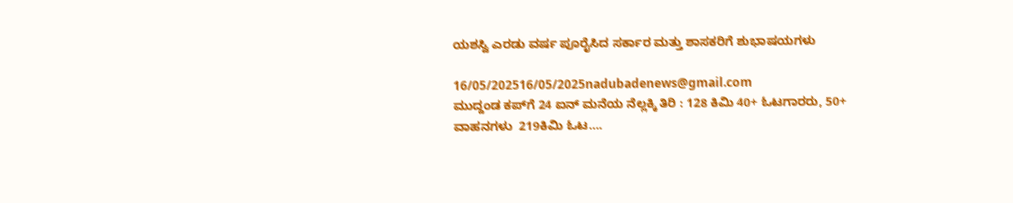ಯಶಸ್ವಿ ಎರಡು ವರ್ಷ ಪೂರೈಸಿದ ಸರ್ಕಾರ ಮತ್ತು ಶಾಸಕರಿಗೆ ಶುಭಾಷಯಗಳು

16/05/202516/05/2025nadubadenews@gmail.com
ಮುದ್ದಂಡ ಕಪ್‌ಗೆ 24 ಐನ್‌ ಮನೆಯ ನೆಲ್ಲಕ್ಕಿ ತಿರಿ : 128 ಕಿಮಿ 40+ ಓಟಗಾರರು, 50+ ವಾಹನಗಳು  219ಕಿಮಿ ಓಟ….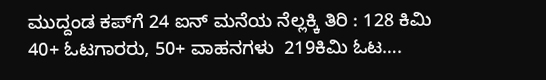ಮುದ್ದಂಡ ಕಪ್‌ಗೆ 24 ಐನ್‌ ಮನೆಯ ನೆಲ್ಲಕ್ಕಿ ತಿರಿ : 128 ಕಿಮಿ 40+ ಓಟಗಾರರು, 50+ ವಾಹನಗಳು  219ಕಿಮಿ ಓಟ….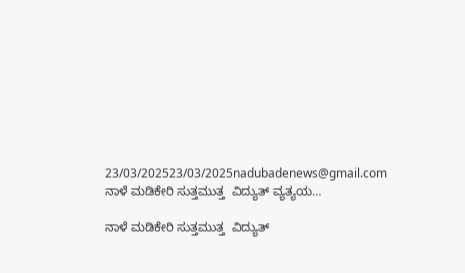23/03/202523/03/2025nadubadenews@gmail.com
ನಾಳೆ ಮಡಿಕೇರಿ ಸುತ್ತಮುತ್ತ  ವಿದ್ಯುತ್‌ ವ್ಯತ್ಯಯ…

ನಾಳೆ ಮಡಿಕೇರಿ ಸುತ್ತಮುತ್ತ  ವಿದ್ಯುತ್‌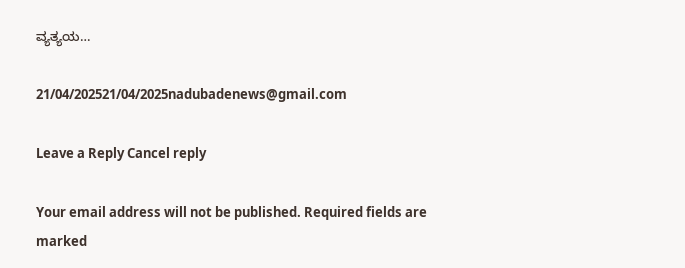ವ್ಯತ್ಯಯ…

21/04/202521/04/2025nadubadenews@gmail.com

Leave a Reply Cancel reply

Your email address will not be published. Required fields are marked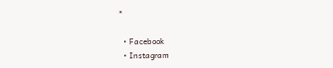*

  • Facebook
  • Instagram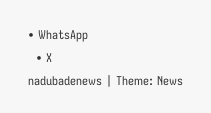• WhatsApp
  • X
nadubadenews | Theme: News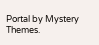Portal by Mystery Themes.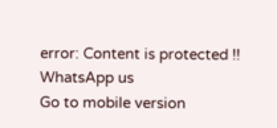error: Content is protected !!
WhatsApp us
Go to mobile version